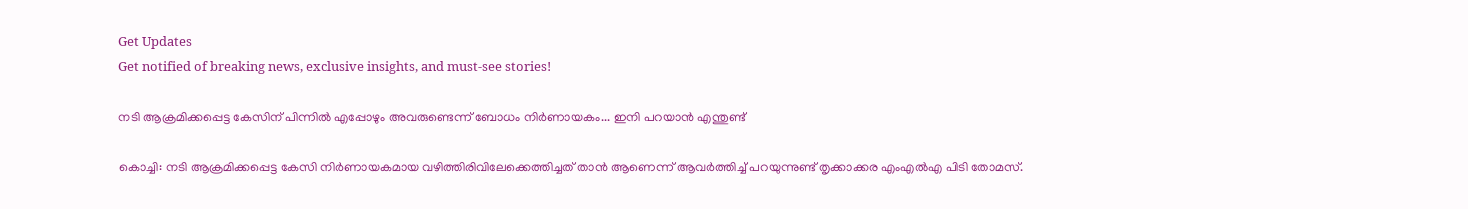Get Updates
Get notified of breaking news, exclusive insights, and must-see stories!

നടി ആക്രമിക്കപ്പെട്ട കേസിന് പിന്നില്‍ എപ്പോഴും അവരുണ്ടെന്ന് ബോധം നിര്‍ണായകം... ഇനി പറയാന്‍ എന്തുണ്ട്

കൊച്ചി: നടി ആക്രമിക്കപ്പെട്ട കേസി നിര്‍ണായകമായ വഴിത്തിരിവിലേക്കെത്തിച്ചത് താന്‍ ആണെന്ന് ആവര്‍ത്തിച്ച് പറയുന്നുണ്ട് തൃക്കാക്കര എംഎല്‍എ പിടി തോമസ്.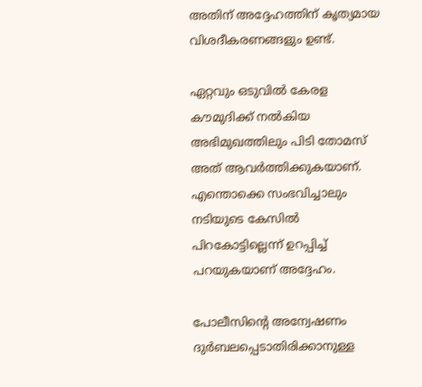അതിന് അദ്ദേഹത്തിന് കൃത്യമായ വിശദീകരണങ്ങളും ഉണ്ട്.

ഏറ്റവും ഒടുവില്‍ കേരള കൗമുദിക്ക് നല്‍കിയ അഭിമുഖത്തിലും പിടി തോമസ് അത് ആവര്‍ത്തിക്കുകയാണ്. എന്തൊക്കെ സംഭവിച്ചാലും നടിയുടെ കേസില്‍ പിറകോട്ടില്ലെന്ന് ഉറപ്പിച്ച് പറയുകയാണ് അദ്ദേഹം.

പോലീസിന്റെ അന്വേഷണം ദുര്‍ബലപ്പെടാതിരിക്കാനുള്ള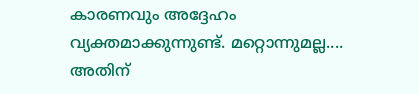കാരണവും അദ്ദേഹം വ്യക്തമാക്കുന്നുണ്ട്. മറ്റൊന്നുമല്ല.... അതിന്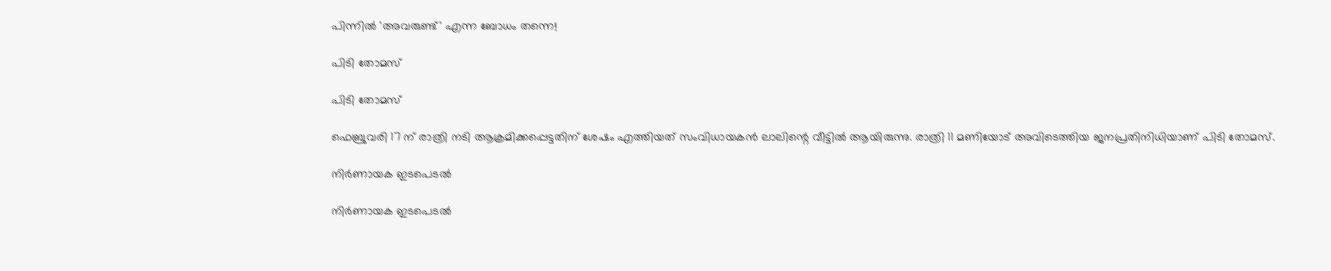പിന്നില്‍ 'അവരുണ്ട്' എന്ന ബോധം തന്നെ!

പിടി തോമസ്

പിടി തോമസ്

ഫെബ്രുവരി 17 ന് രാത്രി നടി ആക്രമിക്കപ്പെട്ടതിന് ശേഷം എത്തിയത് സംവിധായകന്‍ ലാലിന്റെ വീട്ടില്‍ ആയിരുന്നു. രാത്രി 11 മണിയോട് അവിടെത്തിയ ജനപ്രതിനിധിയാണ് പിടി തോമസ്.

നിര്‍ണായക ഇടപെടല്‍

നിര്‍ണായക ഇടപെടല്‍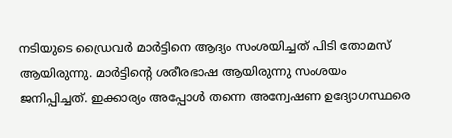നടിയുടെ ഡ്രൈവര്‍ മാര്‍ട്ടിനെ ആദ്യം സംശയിച്ചത് പിടി തോമസ് ആയിരുന്നു. മാര്‍ട്ടിന്റെ ശരീരഭാഷ ആയിരുന്നു സംശയം ജനിപ്പിച്ചത്. ഇക്കാര്യം അപ്പോള്‍ തന്നെ അന്വേഷണ ഉദ്യോഗസ്ഥരെ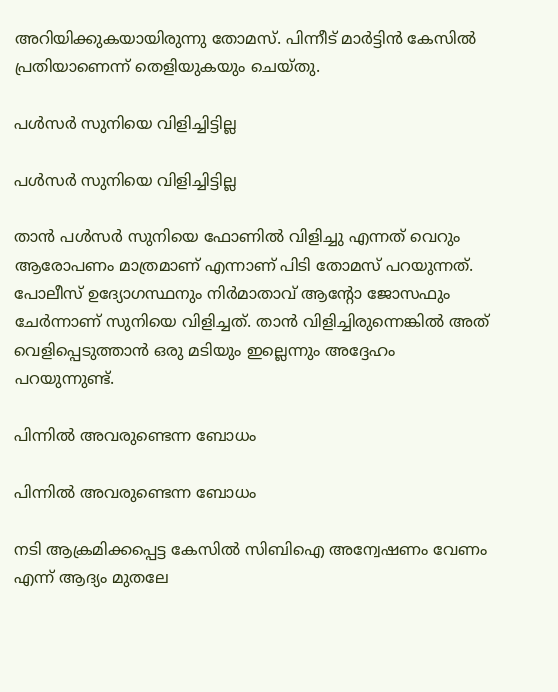അറിയിക്കുകയായിരുന്നു തോമസ്. പിന്നീട് മാര്‍ട്ടിന്‍ കേസില്‍ പ്രതിയാണെന്ന് തെളിയുകയും ചെയ്തു.

പള്‍സര്‍ സുനിയെ വിളിച്ചിട്ടില്ല

പള്‍സര്‍ സുനിയെ വിളിച്ചിട്ടില്ല

താന്‍ പള്‍സര്‍ സുനിയെ ഫോണില്‍ വിളിച്ചു എന്നത് വെറും ആരോപണം മാത്രമാണ് എന്നാണ് പിടി തോമസ് പറയുന്നത്. പോലീസ് ഉദ്യോഗസ്ഥനും നിര്‍മാതാവ് ആന്റോ ജോസഫും ചേര്‍ന്നാണ് സുനിയെ വിളിച്ചത്. താന്‍ വിളിച്ചിരുന്നെങ്കില്‍ അത് വെളിപ്പെടുത്താന്‍ ഒരു മടിയും ഇല്ലെന്നും അദ്ദേഹം പറയുന്നുണ്ട്.

പിന്നില്‍ അവരുണ്ടെന്ന ബോധം

പിന്നില്‍ അവരുണ്ടെന്ന ബോധം

നടി ആക്രമിക്കപ്പെട്ട കേസില്‍ സിബിഐ അന്വേഷണം വേണം എന്ന് ആദ്യം മുതലേ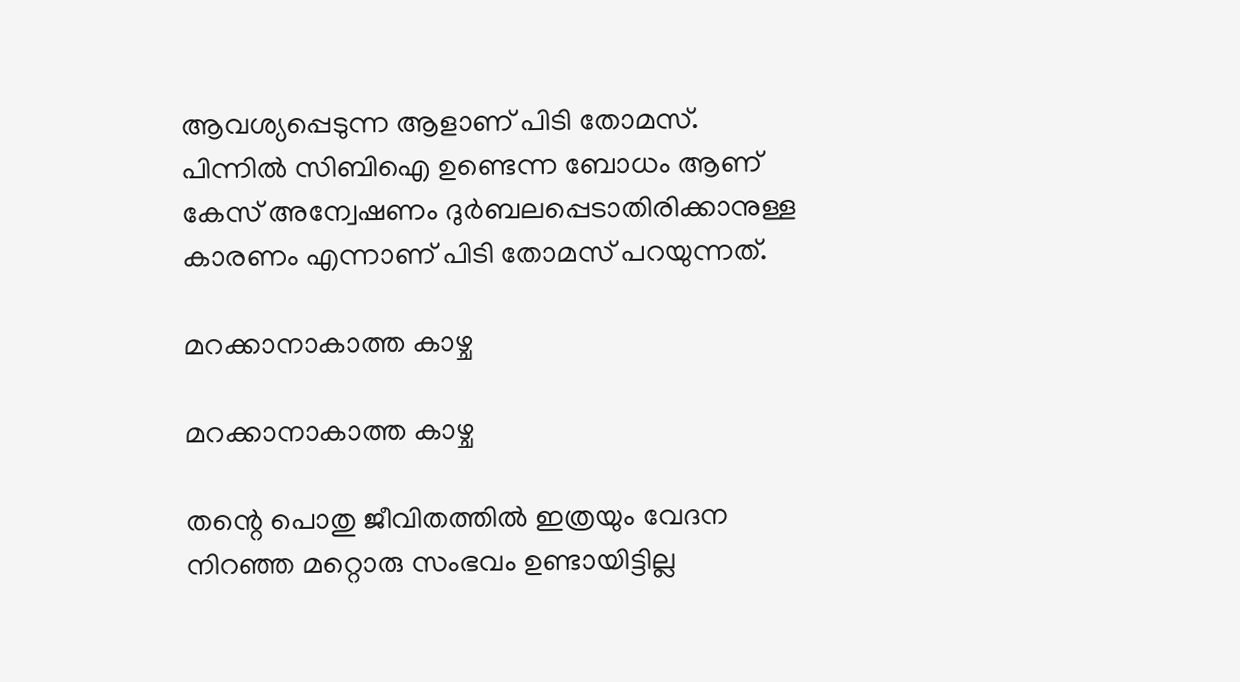ആവശ്യപ്പെടുന്ന ആളാണ് പിടി തോമസ്. പിന്നില്‍ സിബിഐ ഉണ്ടെന്ന ബോധം ആണ് കേസ് അന്വേഷണം ദുര്‍ബലപ്പെടാതിരിക്കാനുള്ള കാരണം എന്നാണ് പിടി തോമസ് പറയുന്നത്.

മറക്കാനാകാത്ത കാഴ്ച

മറക്കാനാകാത്ത കാഴ്ച

തന്റെ പൊതു ജീവിതത്തില്‍ ഇത്രയും വേദന നിറഞ്ഞ മറ്റൊരു സംഭവം ഉണ്ടായിട്ടില്ല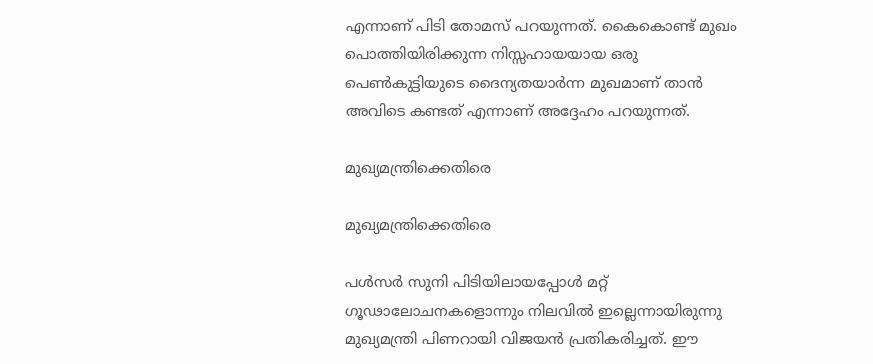എന്നാണ് പിടി തോമസ് പറയുന്നത്. കൈകൊണ്ട് മുഖം പൊത്തിയിരിക്കുന്ന നിസ്സഹായയായ ഒരു പെണ്‍കുട്ടിയുടെ ദൈന്യതയാര്‍ന്ന മുഖമാണ് താന്‍ അവിടെ കണ്ടത് എന്നാണ് അദ്ദേഹം പറയുന്നത്.

മുഖ്യമന്ത്രിക്കെതിരെ

മുഖ്യമന്ത്രിക്കെതിരെ

പള്‍സര്‍ സുനി പിടിയിലായപ്പോള്‍ മറ്റ് ഗൂഢാലോചനകളൊന്നും നിലവില്‍ ഇല്ലെന്നായിരുന്നു മുഖ്യമന്ത്രി പിണറായി വിജയന്‍ പ്രതികരിച്ചത്. ഈ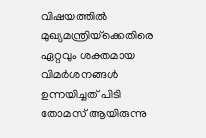വിഷയത്തില്‍ മുഖ്യമന്ത്രിയ്‌ക്കെതിരെ ഏറ്റവും ശക്തമായ വിമര്‍ശനങ്ങള്‍ ഉന്നയിച്ചത് പിടി തോമസ് ആയിരുന്നു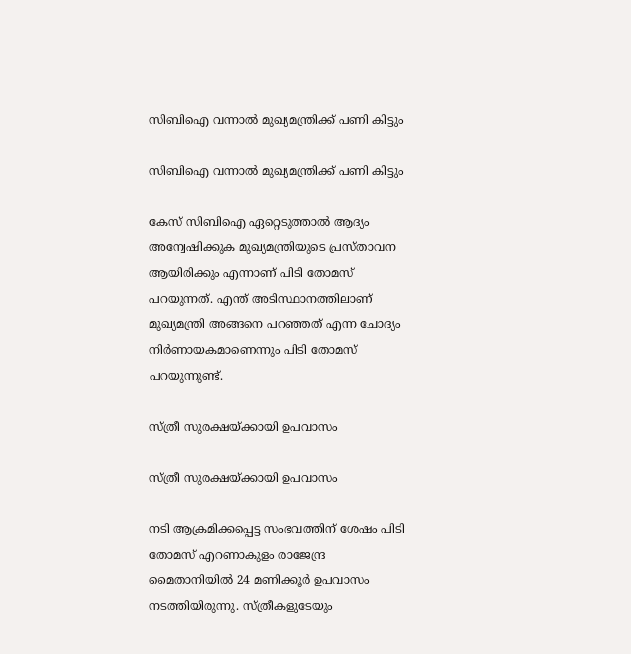സിബിഐ വന്നാല്‍ മുഖ്യമന്ത്രിക്ക് പണി കിട്ടും

സിബിഐ വന്നാല്‍ മുഖ്യമന്ത്രിക്ക് പണി കിട്ടും

കേസ് സിബിഐ ഏറ്റെടുത്താല്‍ ആദ്യം അന്വേഷിക്കുക മുഖ്യമന്ത്രിയുടെ പ്രസ്താവന ആയിരിക്കും എന്നാണ് പിടി തോമസ് പറയുന്നത്. എന്ത് അടിസ്ഥാനത്തിലാണ് മുഖ്യമന്ത്രി അങ്ങനെ പറഞ്ഞത് എന്ന ചോദ്യം നിര്‍ണായകമാണെന്നും പിടി തോമസ് പറയുന്നുണ്ട്.

സ്ത്രീ സുരക്ഷയ്ക്കായി ഉപവാസം

സ്ത്രീ സുരക്ഷയ്ക്കായി ഉപവാസം

നടി ആക്രമിക്കപ്പെട്ട സംഭവത്തിന് ശേഷം പിടി തോമസ് എറണാകുളം രാജേന്ദ്ര മൈതാനിയില്‍ 24 മണിക്കൂര്‍ ഉപവാസം നടത്തിയിരുന്നു. സ്ത്രീകളുടേയും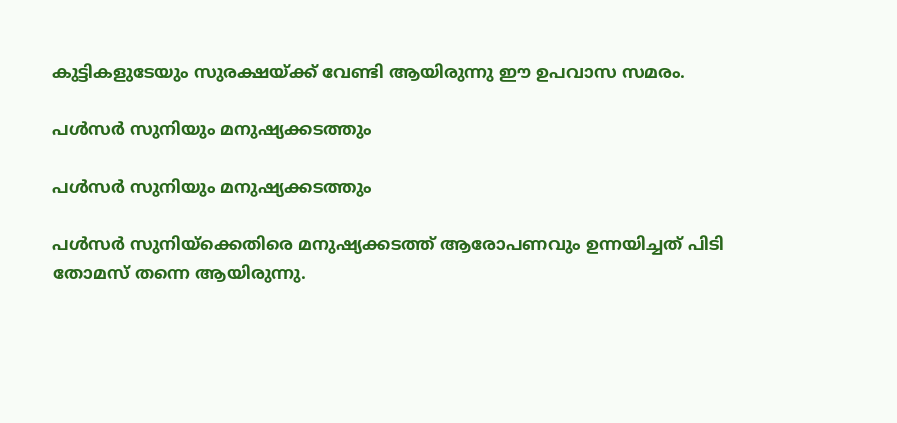കുട്ടികളുടേയും സുരക്ഷയ്ക്ക് വേണ്ടി ആയിരുന്നു ഈ ഉപവാസ സമരം.

പള്‍സര്‍ സുനിയും മനുഷ്യക്കടത്തും

പള്‍സര്‍ സുനിയും മനുഷ്യക്കടത്തും

പള്‍സര്‍ സുനിയ്‌ക്കെതിരെ മനുഷ്യക്കടത്ത് ആരോപണവും ഉന്നയിച്ചത് പിടി തോമസ് തന്നെ ആയിരുന്നു.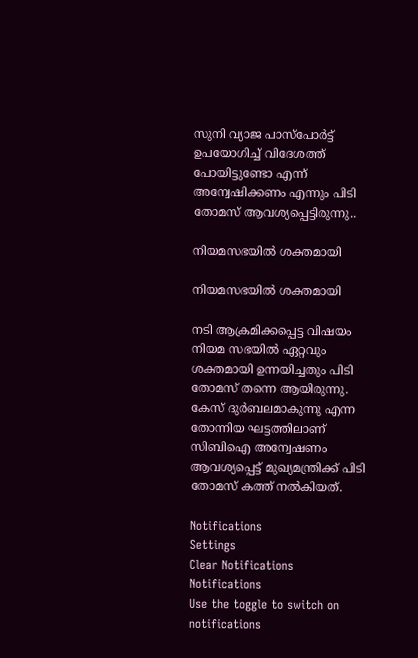സുനി വ്യാജ പാസ്‌പോര്‍ട്ട് ഉപയോഗിച്ച് വിദേശത്ത് പോയിട്ടുണ്ടോ എന്ന് അന്വേഷിക്കണം എന്നും പിടി തോമസ് ആവശ്യപ്പെട്ടിരുന്നു..

നിയമസഭയില്‍ ശക്തമായി

നിയമസഭയില്‍ ശക്തമായി

നടി ആക്രമിക്കപ്പെട്ട വിഷയം നിയമ സഭയില്‍ ഏറ്റവും ശക്തമായി ഉന്നയിച്ചതും പിടി തോമസ് തന്നെ ആയിരുന്നു. കേസ് ദുര്‍ബലമാകുന്നു എന്ന തോന്നിയ ഘട്ടത്തിലാണ് സിബിഐ അന്വേഷണം ആവശ്യപ്പെട്ട് മുഖ്യമന്ത്രിക്ക് പിടി തോമസ് കത്ത് നല്‍കിയത്.

Notifications
Settings
Clear Notifications
Notifications
Use the toggle to switch on notifications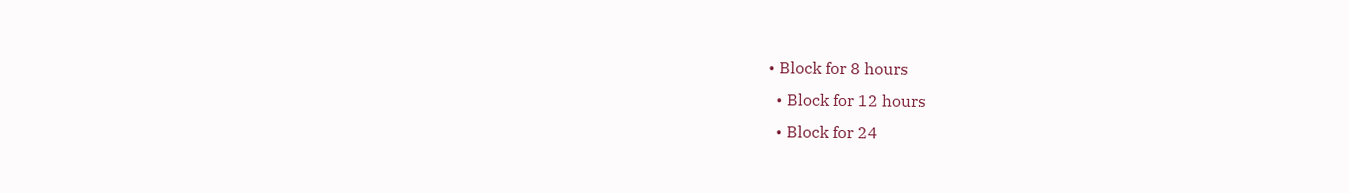• Block for 8 hours
  • Block for 12 hours
  • Block for 24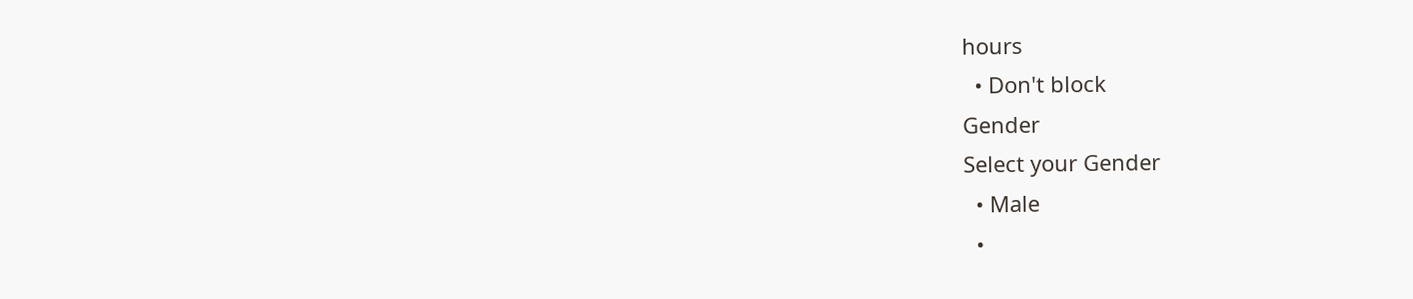hours
  • Don't block
Gender
Select your Gender
  • Male
  •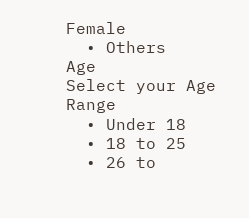Female
  • Others
Age
Select your Age Range
  • Under 18
  • 18 to 25
  • 26 to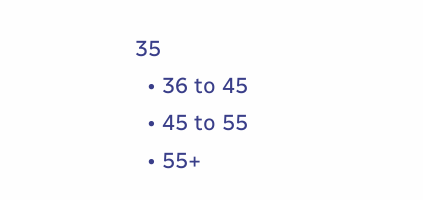35
  • 36 to 45
  • 45 to 55
  • 55+